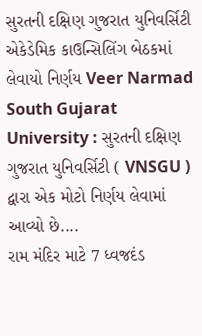સુરતની દક્ષિણ ગુજરાત યુનિવર્સિટી એકેડેમિક કાઉન્સિલિંગ બેઠકમાં લેવાયો નિર્ણય Veer Narmad South Gujarat University : સુરતની દક્ષિણ ગુજરાત યુનિવર્સિટી ( VNSGU ) દ્વારા એક મોટો નિર્ણય લેવામાં આવ્યો છે....
રામ મંદિર માટે 7 ધ્વજદંડ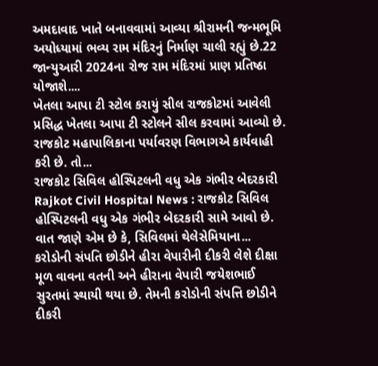અમદાવાદ ખાતે બનાવવામાં આવ્યા શ્રીરામની જન્મભૂમિ અયોધ્યામાં ભવ્ય રામ મંદિરનું નિર્માણ ચાલી રહ્યું છે.22 જાન્યુઆરી 2024ના રોજ રામ મંદિરમાં પ્રાણ પ્રતિષ્ઠા યોજાશે....
ખેતલા આપા ટી સ્ટોલ કરાયું સીલ રાજકોટમાં આવેલી પ્રસિદ્ધ ખેતલા આપા ટી સ્ટોલને સીલ કરવામાં આવ્યો છે. રાજકોટ મહાપાલિકાના પર્યાવરણ વિભાગએ કાર્યવાહી કરી છે. તો...
રાજકોટ સિવિલ હોસ્પિટલની વધુ એક ગંભીર બેદરકારી Rajkot Civil Hospital News : રાજકોટ સિવિલ હોસ્પિટલની વધુ એક ગંભીર બેદરકારી સામે આવો છે. વાત જાણે એમ છે કે, સિવિલમાં થેલેસેમિયાના...
કરોડોની સંપતિ છોડીને હીરા વેપારીની દીકરી લેશે દીક્ષા મૂળ વાવના વતની અને હીરાના વેપારી જયેશભાઈ સુરતમાં સ્થાયી થયા છે. તેમની કરોડોની સંપત્તિ છોડીને દીકરી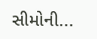સીમોની...